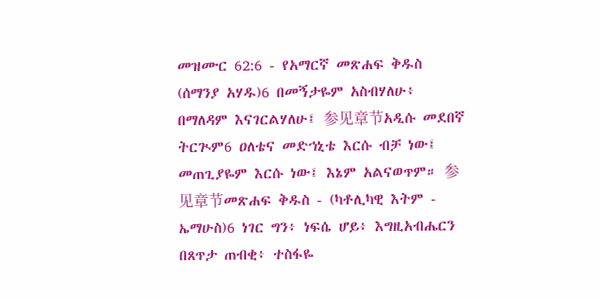መዝሙር 62:6 - የአማርኛ መጽሐፍ ቅዱስ (ሰማንያ አሃዱ)6 በመኝታዬም አስብሃለሁ፥ በማለዳም እናገርልሃለሁ፤ 参见章节አዲሱ መደበኛ ትርጒም6 ዐለቴና መድኀኒቴ እርሱ ብቻ ነው፤ መጠጊያዬም እርሱ ነው፤ እኔም አልናወጥም። 参见章节መጽሐፍ ቅዱስ - (ካቶሊካዊ እትም - ኤማሁስ)6 ነገር ግን፥ ነፍሴ ሆይ፥ እግዚአብሔርን በጸጥታ ጠብቂ፥ ተስፋዬ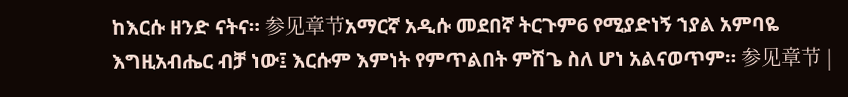ከእርሱ ዘንድ ናትና። 参见章节አማርኛ አዲሱ መደበኛ ትርጉም6 የሚያድነኝ ኀያል አምባዬ እግዚአብሔር ብቻ ነው፤ እርሱም እምነት የምጥልበት ምሽጌ ስለ ሆነ አልናወጥም። 参见章节 |